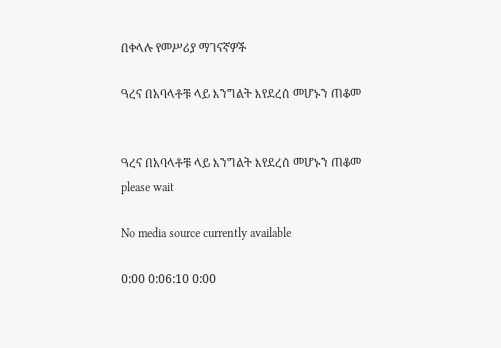በቀላሉ የመሥሪያ ማገናኛዎች

ዓረና በአባላቶቹ ላይ እንግልት እየደረሰ መሆኑን ጠቆመ


ዓረና በአባላቶቹ ላይ እንግልት እየደረሰ መሆኑን ጠቆመ
please wait

No media source currently available

0:00 0:06:10 0:00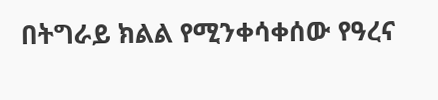በትግራይ ክልል የሚንቀሳቀሰው የዓረና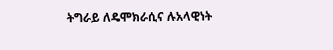ትግራይ ለዴሞክራሲና ሉአላዊነት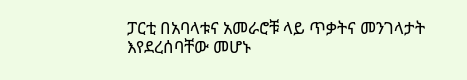ፓርቲ በአባላቱና አመራሮቹ ላይ ጥቃትና መንገላታት እየደረሰባቸው መሆኑ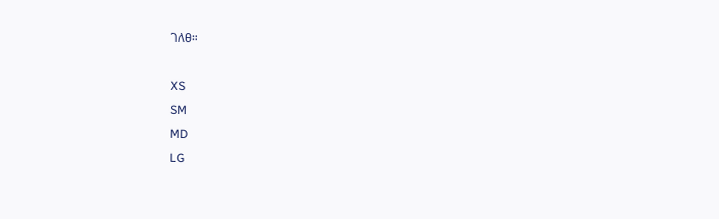ገለፀ።

XS
SM
MD
LG